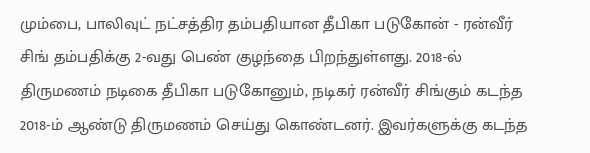மும்பை, பாலிவுட் நட்சத்திர தம்பதியான தீபிகா படுகோன் - ரன்வீர் சிங் தம்பதிக்கு 2-வது பெண் குழந்தை பிறந்துள்ளது. 2018-ல் திருமணம் நடிகை தீபிகா படுகோனும், நடிகர் ரன்வீர் சிங்கும் கடந்த 2018-ம் ஆண்டு திருமணம் செய்து கொண்டனர். இவர்களுக்கு கடந்த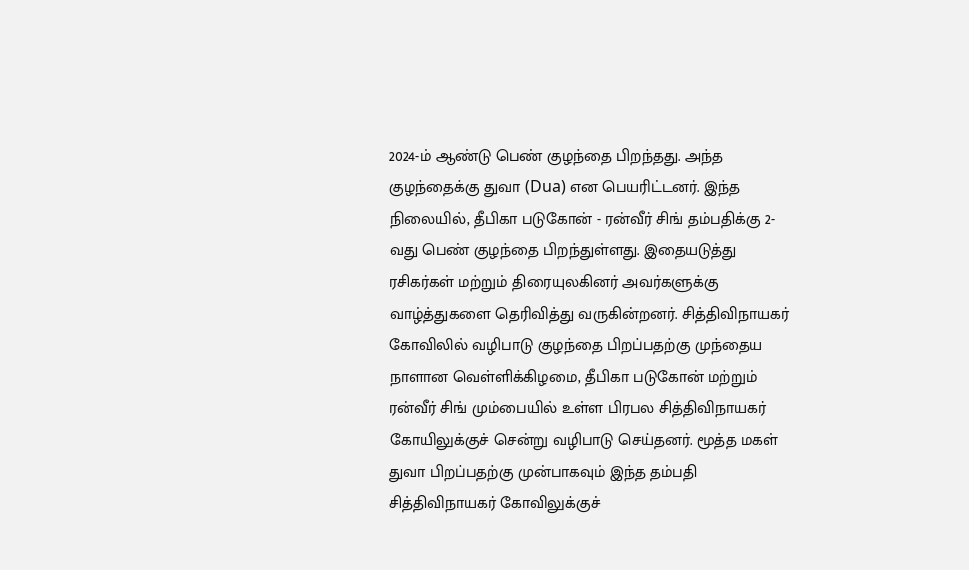2024-ம் ஆண்டு பெண் குழந்தை பிறந்தது. அந்த குழந்தைக்கு துவா (Dua) என பெயரிட்டனர். இந்த நிலையில், தீபிகா படுகோன் - ரன்வீர் சிங் தம்பதிக்கு 2-வது பெண் குழந்தை பிறந்துள்ளது. இதையடுத்து ரசிகர்கள் மற்றும் திரையுலகினர் அவர்களுக்கு வாழ்த்துகளை தெரிவித்து வருகின்றனர். சித்திவிநாயகர் கோவிலில் வழிபாடு குழந்தை பிறப்பதற்கு முந்தைய நாளான வெள்ளிக்கிழமை, தீபிகா படுகோன் மற்றும் ரன்வீர் சிங் மும்பையில் உள்ள பிரபல சித்திவிநாயகர் கோயிலுக்குச் சென்று வழிபாடு செய்தனர். மூத்த மகள் துவா பிறப்பதற்கு முன்பாகவும் இந்த தம்பதி சித்திவிநாயகர் கோவிலுக்குச்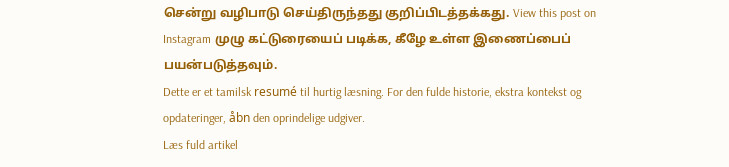சென்று வழிபாடு செய்திருந்தது குறிப்பிடத்தக்கது. View this post on Instagram முழு கட்டுரையைப் படிக்க, கீழே உள்ள இணைப்பைப் பயன்படுத்தவும்.
Dette er et tamilsk resumé til hurtig læsning. For den fulde historie, ekstra kontekst og opdateringer, åbn den oprindelige udgiver.
Læs fuld artikel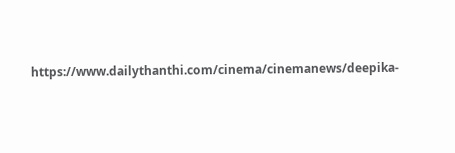https://www.dailythanthi.com/cinema/cinemanews/deepika-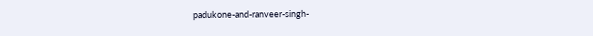padukone-and-ranveer-singh-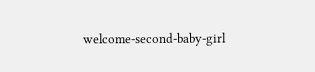welcome-second-baby-girl